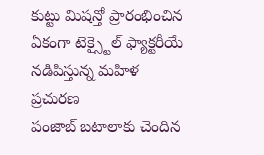కుట్టు మిషన్తో ప్రారంభించిన ఏకంగా టెక్స్టైల్ ఫ్యాక్టరీయే నడిపిస్తున్న మహిళ
ప్రచురణ
పంజాబ్ బటాలాకు చెందిన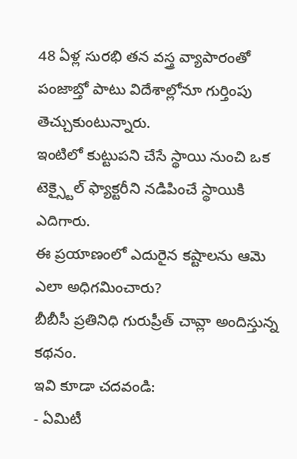48 ఏళ్ల సురభి తన వస్త్ర వ్యాపారంతో పంజాబ్తో పాటు విదేశాల్లోనూ గుర్తింపు తెచ్చుకుంటున్నారు.
ఇంటిలో కుట్టుపని చేసే స్థాయి నుంచి ఒక టెక్స్టైల్ ఫ్యాక్టరీని నడిపించే స్థాయికి ఎదిగారు.
ఈ ప్రయాణంలో ఎదురైన కష్టాలను ఆమె ఎలా అధిగమించారు?
బీబీసీ ప్రతినిధి గురుప్రీత్ చావ్లా అందిస్తున్న కథనం.
ఇవి కూడా చదవండి:
- ఏమిటీ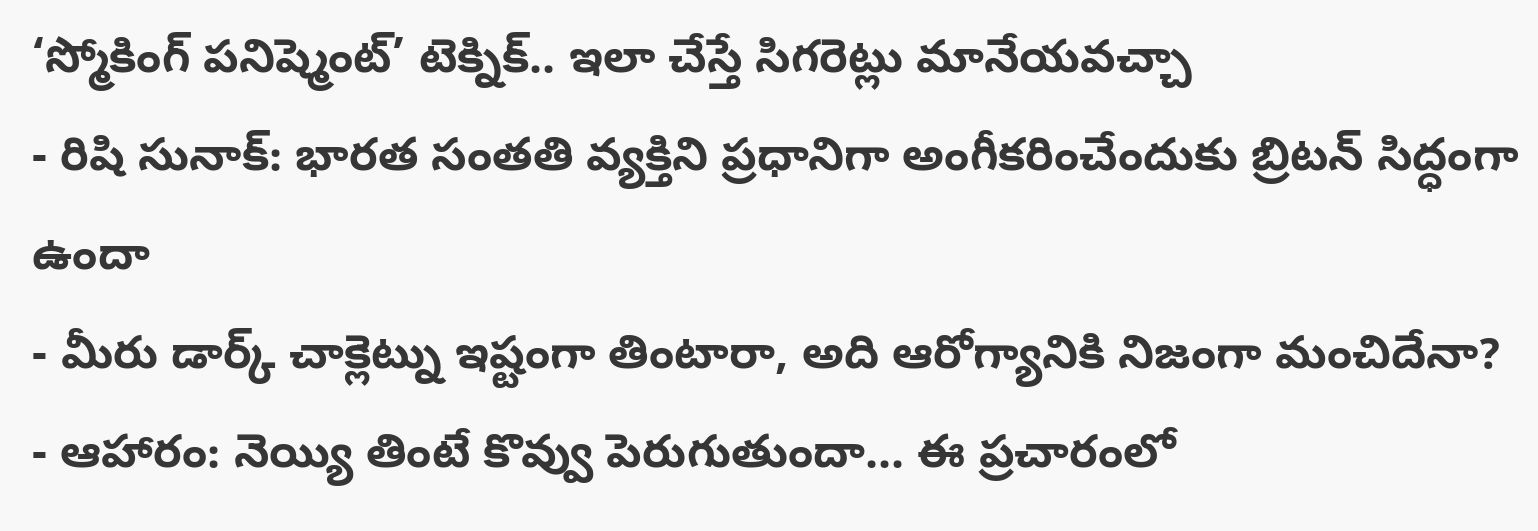‘స్మోకింగ్ పనిష్మెంట్’ టెక్నిక్.. ఇలా చేస్తే సిగరెట్లు మానేయవచ్చా
- రిషి సునాక్: భారత సంతతి వ్యక్తిని ప్రధానిగా అంగీకరించేందుకు బ్రిటన్ సిద్ధంగా ఉందా
- మీరు డార్క్ చాక్లెట్ను ఇష్టంగా తింటారా, అది ఆరోగ్యానికి నిజంగా మంచిదేనా?
- ఆహారం: నెయ్యి తింటే కొవ్వు పెరుగుతుందా... ఈ ప్రచారంలో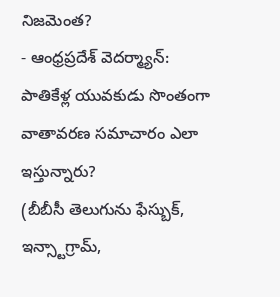నిజమెంత?
- ఆంధ్రప్రదేశ్ వెదర్మ్యాన్: పాతికేళ్ల యువకుడు సొంతంగా వాతావరణ సమాచారం ఎలా ఇస్తున్నారు?
(బీబీసీ తెలుగును ఫేస్బుక్, ఇన్స్టాగ్రామ్,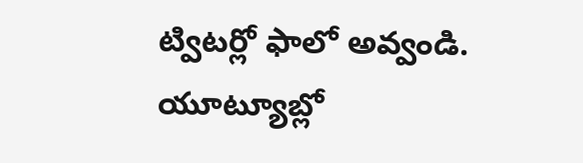ట్విటర్లో ఫాలో అవ్వండి. యూట్యూబ్లో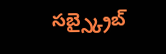సబ్స్క్రైబ్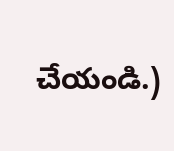చేయండి.)